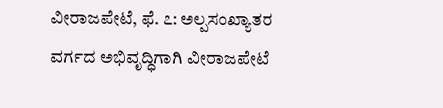ವೀರಾಜಪೇಟೆ, ಫೆ. ೭: ಅಲ್ಪಸಂಖ್ಯಾತರ ವರ್ಗದ ಅಭಿವೃದ್ಧಿಗಾಗಿ ವೀರಾಜಪೇಟೆ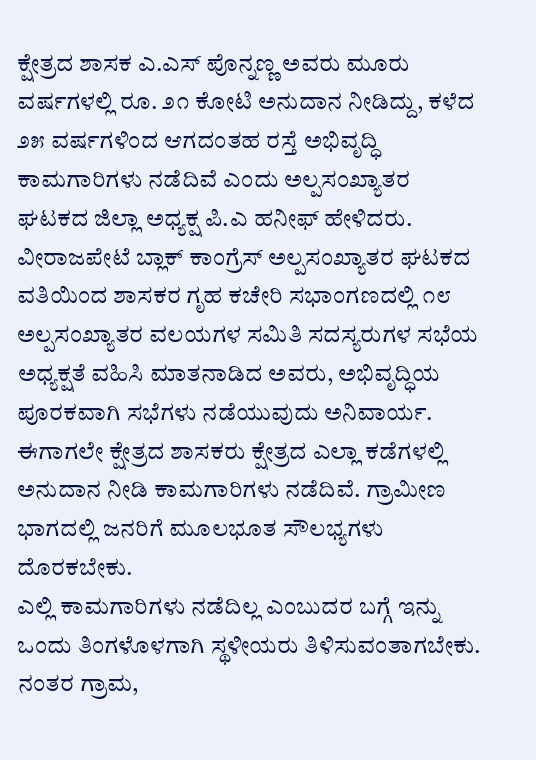ಕ್ಷೇತ್ರದ ಶಾಸಕ ಎ.ಎಸ್ ಪೊನ್ನಣ್ಣ ಅವರು ಮೂರು ವರ್ಷಗಳಲ್ಲಿ ರೂ. ೨೧ ಕೋಟಿ ಅನುದಾನ ನೀಡಿದ್ದು, ಕಳೆದ ೨೫ ವರ್ಷಗಳಿಂದ ಆಗದಂತಹ ರಸ್ತೆ ಅಭಿವೃದ್ಧಿ ಕಾಮಗಾರಿಗಳು ನಡೆದಿವೆ ಎಂದು ಅಲ್ಪಸಂಖ್ಯಾತರ ಘಟಕದ ಜಿಲ್ಲಾ ಅಧ್ಯಕ್ಷ ಪಿ.ಎ ಹನೀಫ್ ಹೇಳಿದರು.
ವೀರಾಜಪೇಟೆ ಬ್ಲಾಕ್ ಕಾಂಗ್ರೆಸ್ ಅಲ್ಪಸಂಖ್ಯಾತರ ಘಟಕದ ವತಿಯಿಂದ ಶಾಸಕರ ಗೃಹ ಕಚೇರಿ ಸಭಾಂಗಣದಲ್ಲಿ ೧೮ ಅಲ್ಪಸಂಖ್ಯಾತರ ವಲಯಗಳ ಸಮಿತಿ ಸದಸ್ಯರುಗಳ ಸಭೆಯ ಅಧ್ಯಕ್ಷತೆ ವಹಿಸಿ ಮಾತನಾಡಿದ ಅವರು, ಅಭಿವೃದ್ಧಿಯ ಪೂರಕವಾಗಿ ಸಭೆಗಳು ನಡೆಯುವುದು ಅನಿವಾರ್ಯ. ಈಗಾಗಲೇ ಕ್ಷೇತ್ರದ ಶಾಸಕರು ಕ್ಷೇತ್ರದ ಎಲ್ಲಾ ಕಡೆಗಳಲ್ಲಿ ಅನುದಾನ ನೀಡಿ ಕಾಮಗಾರಿಗಳು ನಡೆದಿವೆ. ಗ್ರಾಮೀಣ ಭಾಗದಲ್ಲಿ ಜನರಿಗೆ ಮೂಲಭೂತ ಸೌಲಭ್ಯಗಳು ದೊರಕಬೇಕು.
ಎಲ್ಲಿ ಕಾಮಗಾರಿಗಳು ನಡೆದಿಲ್ಲ ಎಂಬುದರ ಬಗ್ಗೆ ಇನ್ನು ಒಂದು ತಿಂಗಳೊಳಗಾಗಿ ಸ್ಥಳೀಯರು ತಿಳಿಸುವಂತಾಗಬೇಕು. ನಂತರ ಗ್ರಾಮ,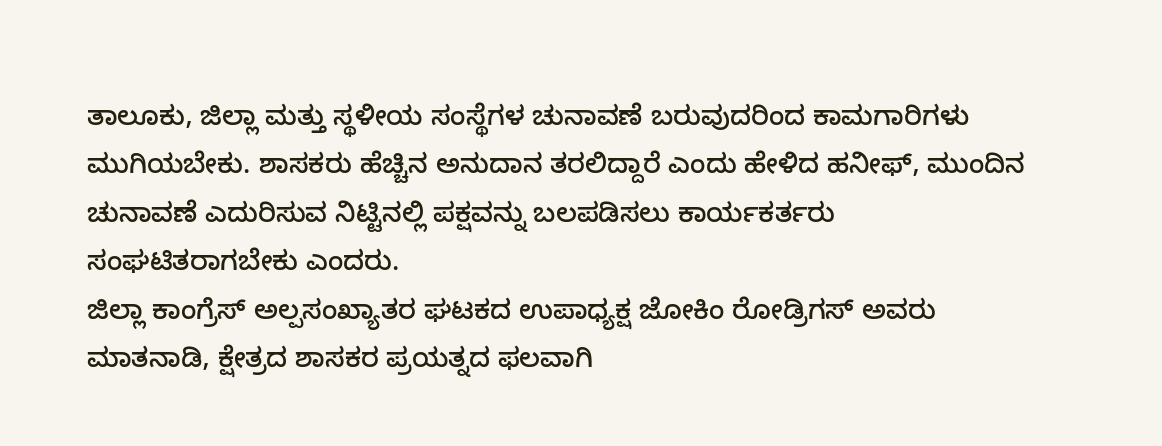ತಾಲೂಕು, ಜಿಲ್ಲಾ ಮತ್ತು ಸ್ಥಳೀಯ ಸಂಸ್ಥೆಗಳ ಚುನಾವಣೆ ಬರುವುದರಿಂದ ಕಾಮಗಾರಿಗಳು ಮುಗಿಯಬೇಕು. ಶಾಸಕರು ಹೆಚ್ಚಿನ ಅನುದಾನ ತರಲಿದ್ದಾರೆ ಎಂದು ಹೇಳಿದ ಹನೀಫ್, ಮುಂದಿನ ಚುನಾವಣೆ ಎದುರಿಸುವ ನಿಟ್ಟಿನಲ್ಲಿ ಪಕ್ಷವನ್ನು ಬಲಪಡಿಸಲು ಕಾರ್ಯಕರ್ತರು ಸಂಘಟಿತರಾಗಬೇಕು ಎಂದರು.
ಜಿಲ್ಲಾ ಕಾಂಗ್ರೆಸ್ ಅಲ್ಪಸಂಖ್ಯಾತರ ಘಟಕದ ಉಪಾಧ್ಯಕ್ಷ ಜೋಕಿಂ ರೋಡ್ರಿಗಸ್ ಅವರು ಮಾತನಾಡಿ, ಕ್ಷೇತ್ರದ ಶಾಸಕರ ಪ್ರಯತ್ನದ ಫಲವಾಗಿ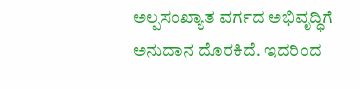ಅಲ್ಪಸಂಖ್ಯಾತ ವರ್ಗದ ಅಭಿವೃದ್ಧಿಗೆ ಅನುದಾನ ದೊರಕಿದೆ. ಇದರಿಂದ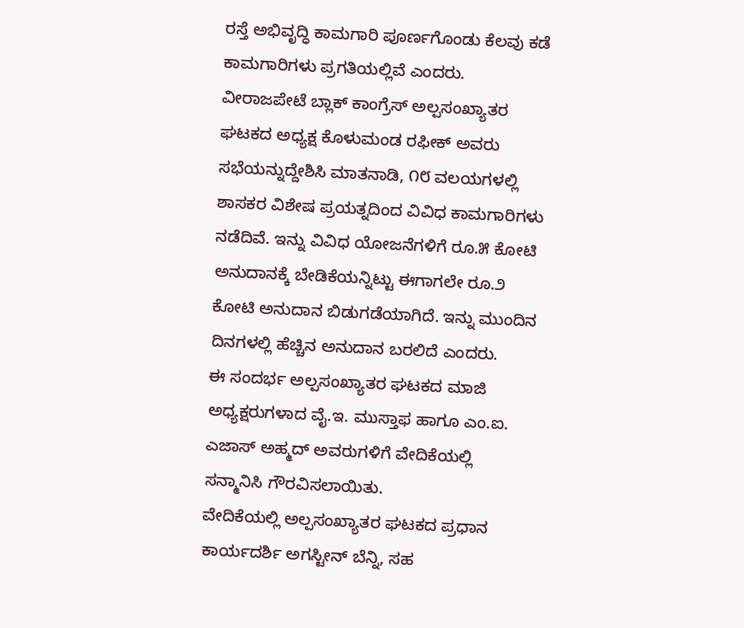ರಸ್ತೆ ಅಭಿವೃದ್ಧಿ ಕಾಮಗಾರಿ ಪೂರ್ಣಗೊಂಡು ಕೆಲವು ಕಡೆ ಕಾಮಗಾರಿಗಳು ಪ್ರಗತಿಯಲ್ಲಿವೆ ಎಂದರು.
ವೀರಾಜಪೇಟೆ ಬ್ಲಾಕ್ ಕಾಂಗ್ರೆಸ್ ಅಲ್ಪಸಂಖ್ಯಾತರ ಘಟಕದ ಅಧ್ಯಕ್ಷ ಕೊಳುಮಂಡ ರಫೀಕ್ ಅವರು ಸಭೆಯನ್ನುದ್ದೇಶಿಸಿ ಮಾತನಾಡಿ, ೧೮ ವಲಯಗಳಲ್ಲಿ ಶಾಸಕರ ವಿಶೇಷ ಪ್ರಯತ್ನದಿಂದ ವಿವಿಧ ಕಾಮಗಾರಿಗಳು ನಡೆದಿವೆ. ಇನ್ನು ವಿವಿಧ ಯೋಜನೆಗಳಿಗೆ ರೂ.೫ ಕೋಟಿ ಅನುದಾನಕ್ಕೆ ಬೇಡಿಕೆಯನ್ನಿಟ್ಟು ಈಗಾಗಲೇ ರೂ.೨ ಕೋಟಿ ಅನುದಾನ ಬಿಡುಗಡೆಯಾಗಿದೆ. ಇನ್ನು ಮುಂದಿನ ದಿನಗಳಲ್ಲಿ ಹೆಚ್ಚಿನ ಅನುದಾನ ಬರಲಿದೆ ಎಂದರು.
ಈ ಸಂದರ್ಭ ಅಲ್ಪಸಂಖ್ಯಾತರ ಘಟಕದ ಮಾಜಿ ಅಧ್ಯಕ್ಷರುಗಳಾದ ವೈ.ಇ. ಮುಸ್ತಾಫ ಹಾಗೂ ಎಂ.ಐ. ಎಜಾಸ್ ಅಹ್ಮದ್ ಅವರುಗಳಿಗೆ ವೇದಿಕೆಯಲ್ಲಿ ಸನ್ಮಾನಿಸಿ ಗೌರವಿಸಲಾಯಿತು.
ವೇದಿಕೆಯಲ್ಲಿ ಅಲ್ಪಸಂಖ್ಯಾತರ ಘಟಕದ ಪ್ರಧಾನ ಕಾರ್ಯದರ್ಶಿ ಅಗಸ್ಟೀನ್ ಬೆನ್ನಿ, ಸಹ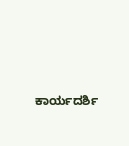ಕಾರ್ಯದರ್ಶಿ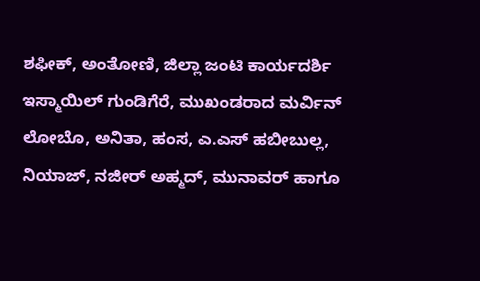ಶಫೀಕ್, ಅಂತೋಣಿ, ಜಿಲ್ಲಾ ಜಂಟಿ ಕಾರ್ಯದರ್ಶಿ ಇಸ್ಮಾಯಿಲ್ ಗುಂಡಿಗೆರೆ, ಮುಖಂಡರಾದ ಮರ್ವಿನ್ ಲೋಬೊ, ಅನಿತಾ, ಹಂಸ, ಎ.ಎಸ್ ಹಬೀಬುಲ್ಲ, ನಿಯಾಜ್, ನಜೀರ್ ಅಹ್ಮದ್, ಮುನಾವರ್ ಹಾಗೂ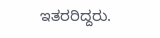ಇತರರಿದ್ದರು.